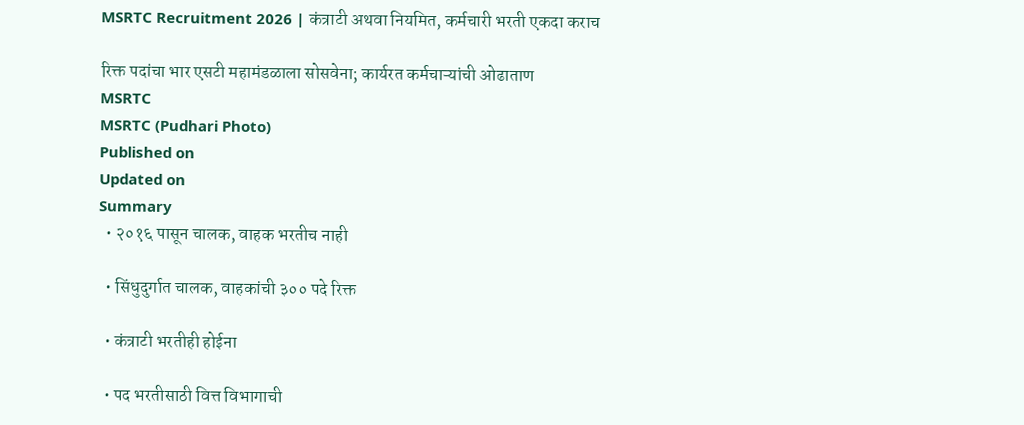MSRTC Recruitment 2026 | कंत्राटी अथवा नियमित, कर्मचारी भरती एकदा कराच

रिक्त पदांचा भार एसटी महामंडळाला सोसवेना; कार्यरत कर्मचाऱ्यांची ओढाताण
MSRTC
MSRTC (Pudhari Photo)
Published on
Updated on
Summary
  • २०१६ पासून चालक, वाहक भरतीच नाही

  • सिंधुदुर्गात चालक, वाहकांची ३०० पदे रिक्त

  • कंत्राटी भरतीही होईना

  • पद भरतीसाठी वित्त विभागाची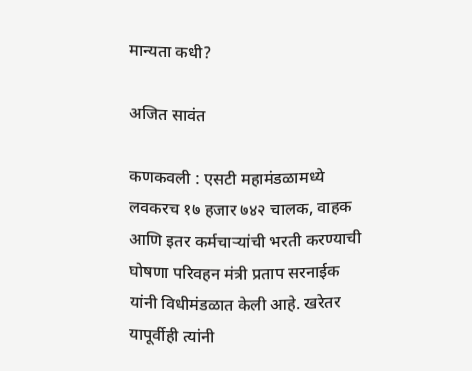मान्यता कधी?

अजित सावंत

कणकवली : एसटी महामंडळामध्ये लवकरच १७ हजार ७४२ चालक, वाहक आणि इतर कर्मचाऱ्यांची भरती करण्याची घोषणा परिवहन मंत्री प्रताप सरनाईक यांनी विधीमंडळात केली आहे. खरेतर यापूर्वीही त्यांनी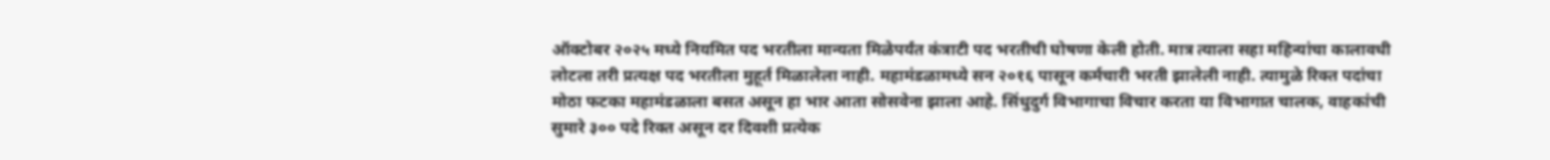ऑक्टोबर २०२५ मध्ये नियमित पद भरतीला मान्यता मिळेपर्यंत कंत्राटी पद भरतीची घोषणा केली होती. मात्र त्याला सहा महिन्यांचा कालावधी लोटला तरी प्रत्यक्ष पद भरतीला मुहूर्त मिळालेला नाही. महामंडळामध्ये सन २०१६ पासून कर्मचारी भरती झालेली नाही. त्यामुळे रिक्त पदांचा मोठा फटका महामंडळाला बसत असून हा भार आता सोसवेना झाला आहे. सिंधुदुर्ग विभागाचा विचार करता या विभागात चालक, वाहकांची सुमारे ३०० पदे रिक्त असून दर दिवशी प्रत्येक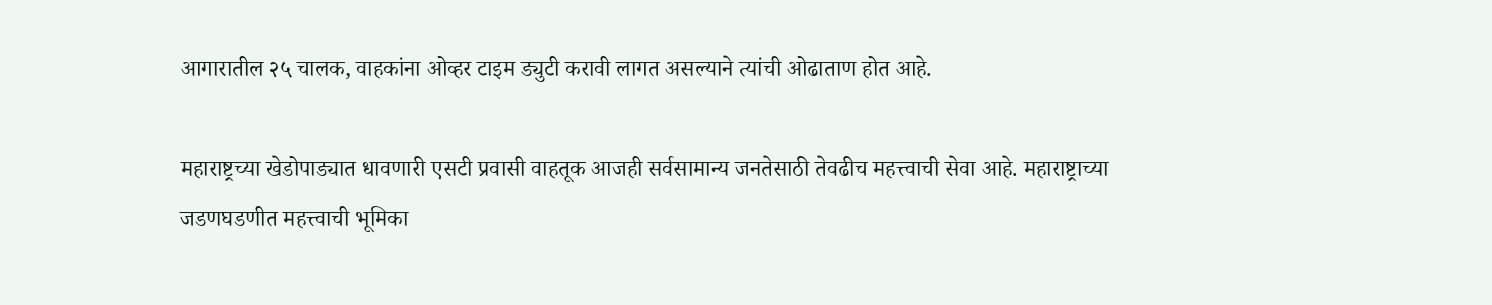आगारातील २५ चालक, वाहकांना ओव्हर टाइम ड्युटी करावी लागत असल्याने त्यांची ओढाताण होत आहे.

महाराष्ट्रच्या खेडोपाड्यात धावणारी एसटी प्रवासी वाहतूक आजही सर्वसामान्य जनतेसाठी तेवढीच महत्त्वाची सेवा आहे. महाराष्ट्राच्या जडणघडणीत महत्त्वाची भूमिका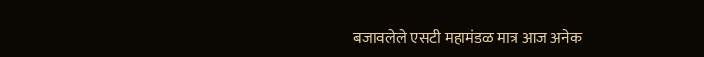बजावलेले एसटी महामंडळ मात्र आज अनेक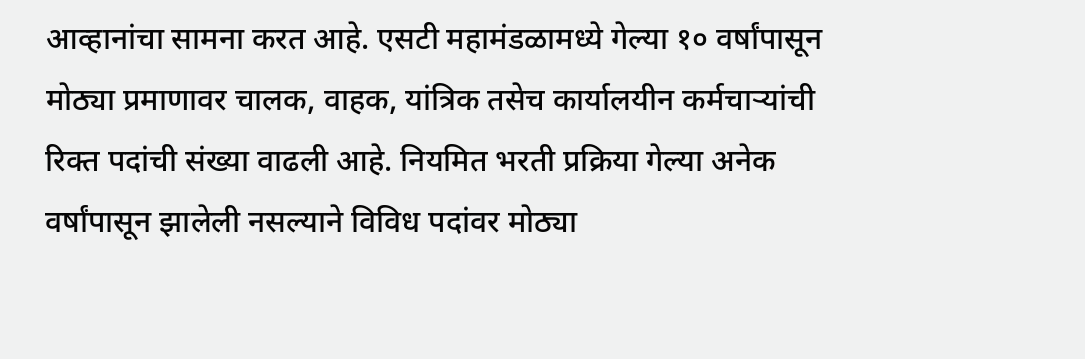आव्हानांचा सामना करत आहे. एसटी महामंडळामध्ये गेल्या १० वर्षांपासून मोठ्या प्रमाणावर चालक, वाहक, यांत्रिक तसेच कार्यालयीन कर्मचाऱ्यांची रिक्त पदांची संख्या वाढली आहे. नियमित भरती प्रक्रिया गेल्या अनेक वर्षांपासून झालेली नसल्याने विविध पदांवर मोठ्या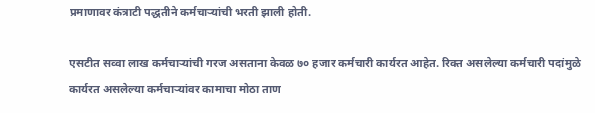प्रमाणावर कंत्राटी पद्धतीने कर्मचाऱ्यांची भरती झाली होती.

एसटीत सव्वा लाख कर्मचाऱ्यांची गरज असताना केवळ ७० हजार कर्मचारी कार्यरत आहेत. रिक्त असलेल्या कर्मचारी पदांमुळे कार्यरत असलेल्या कर्मचाऱ्यांवर कामाचा मोठा ताण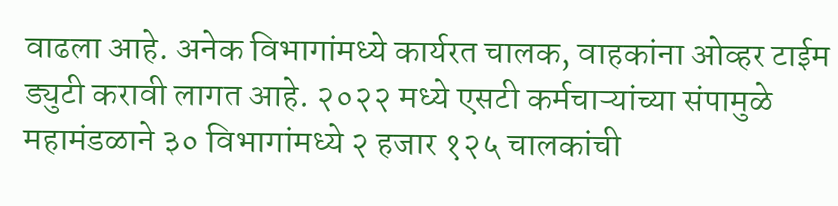वाढला आहे. अनेक विभागांमध्ये कार्यरत चालक, वाहकांना ओव्हर टाईम ड्युटी करावी लागत आहे. २०२२ मध्ये एसटी कर्मचाऱ्यांच्या संपामुळे महामंडळाने ३० विभागांमध्ये २ हजार १२५ चालकांची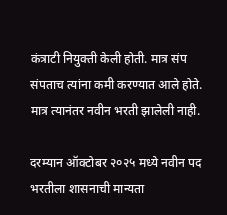कंत्राटी नियुक्ती केली होती. मात्र संप संपताच त्यांना कमी करण्यात आले होते. मात्र त्यानंतर नवीन भरती झालेली नाही.

दरम्यान ऑक्टोबर २०२५ मध्ये नवीन पद भरतीला शासनाची मान्यता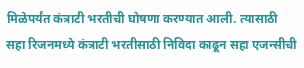मिळेपर्यंत कंत्राटी भरतीची घोषणा करण्यात आली. त्यासाठी सहा रिजनमध्ये कंत्राटी भरतीसाठी निविदा काढून सहा एजन्सीची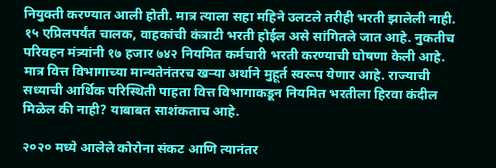नियुक्ती करण्यात आली होती. मात्र त्याला सहा महिने उलटले तरीही भरती झालेली नाही. १५ एप्रिलपर्यंत चालक, वाहकांची कंत्राटी भरती होईल असे सांगितले जात आहे. नुकतीच परिवहन मंत्र्यांनी १७ हजार ७४२ नियमित कर्मचारी भरती करण्याची घोषणा केली आहे. मात्र वित्त विभागाच्या मान्यतेनंतरच खऱ्या अर्थाने मुहूर्त स्वरूप येणार आहे. राज्याची सध्याची आर्थिक परिस्थिती पाहता वित्त विभागाकडून नियमित भरतीला हिरवा कंदील मिळेल की नाही? याबाबत साशंकताच आहे.

२०२० मध्ये आलेले कोरोना संकट आणि त्यानंतर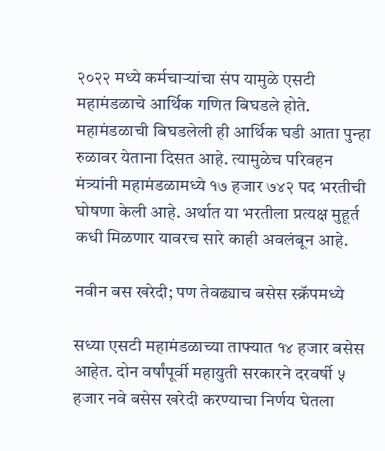२०२२ मध्ये कर्मचाऱ्यांचा संप यामुळे एसटी महामंडळाचे आर्थिक गणित बिघडले होते. महामंडळाची बिघडलेली ही आर्थिक घडी आता पुन्हा रुळावर येताना दिसत आहे. त्यामुळेच परिवहन मंत्र्यांनी महामंडळामध्ये १७ हजार ७४२ पद भरतीची घोषणा केली आहे. अर्थात या भरतीला प्रत्यक्ष मुहूर्त कधी मिळणार यावरच सारे काही अवलंबून आहे.

नवीन बस खरेदी; पण तेवढ्याच बसेस स्क्रॅपमध्ये

सध्या एसटी महामंडळाच्या ताफ्यात १४ हजार बसेस आहेत. दोन वर्षांपूर्वी महायुती सरकारने दरवर्षी ५ हजार नवे बसेस खरेदी करण्याचा निर्णय घेतला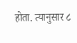होता. त्यानुसार ८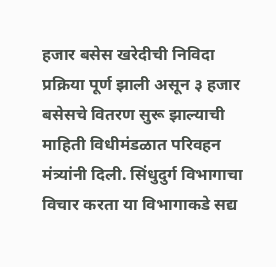हजार बसेस खरेदीची निविदा प्रक्रिया पूर्ण झाली असून ३ हजार बसेसचे वितरण सुरू झाल्याची माहिती विधीमंडळात परिवहन मंत्र्यांनी दिली. सिंधुदुर्ग विभागाचा विचार करता या विभागाकडे सद्य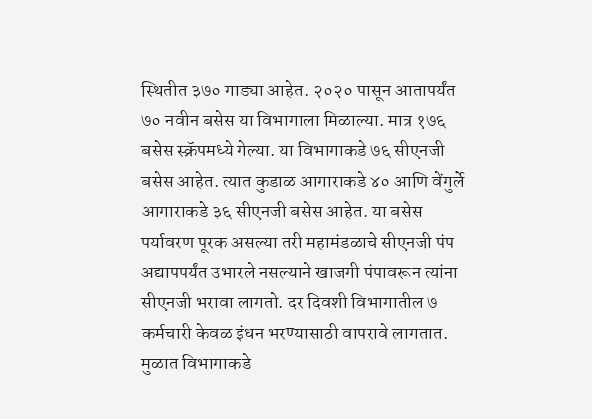स्थितीत ३७० गाड्या आहेत. २०२० पासून आतापर्यंत ७० नवीन बसेस या विभागाला मिळाल्या. मात्र १७६ बसेस स्क्रॅपमध्ये गेल्या. या विभागाकडे ७६ सीएनजी बसेस आहेत. त्यात कुडाळ आगाराकडे ४० आणि वेंगुर्ले आगाराकडे ३६ सीएनजी बसेस आहेत. या बसेस पर्यावरण पूरक असल्या तरी महामंडळाचे सीएनजी पंप अद्यापपर्यंत उभारले नसल्याने खाजगी पंपावरून त्यांना सीएनजी भरावा लागतो. दर दिवशी विभागातील ७ कर्मचारी केवळ इंधन भरण्यासाठी वापरावे लागतात. मुळात विभागाकडे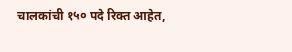चालकांची १५० पदे रिक्त आहेत,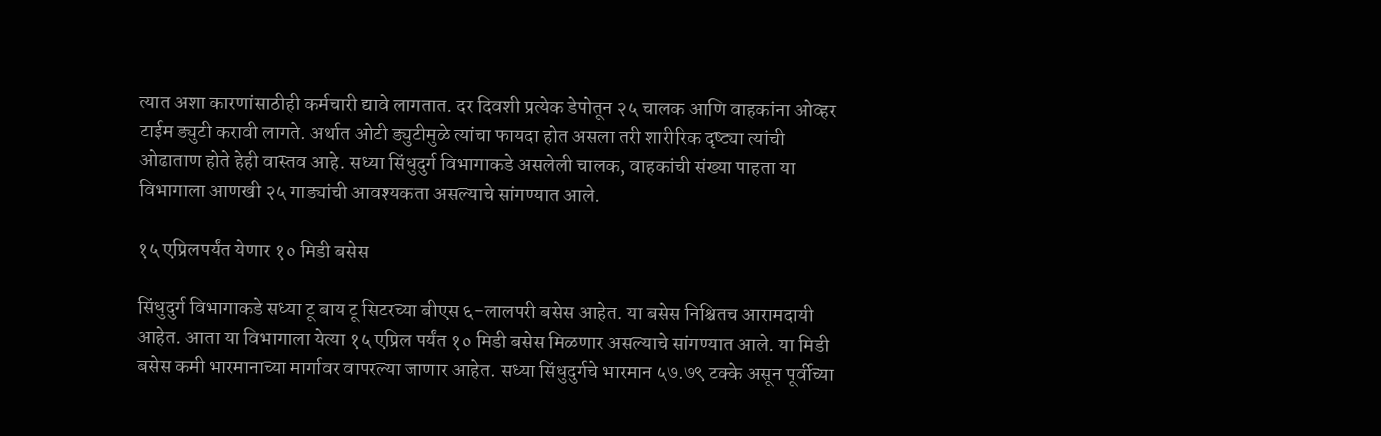त्यात अशा कारणांसाठीही कर्मचारी द्यावे लागतात. दर दिवशी प्रत्येक डेपोतून २५ चालक आणि वाहकांना ओव्हर टाईम ड्युटी करावी लागते. अर्थात ओटी ड्युटीमुळे त्यांचा फायदा होत असला तरी शारीरिक दृष्ट्या त्यांची ओढाताण होते हेही वास्तव आहे. सध्या सिंधुदुर्ग विभागाकडे असलेली चालक, वाहकांची संख्या पाहता या विभागाला आणखी २५ गाड्यांची आवश्यकता असल्याचे सांगण्यात आले.

१५ एप्रिलपर्यंत येणार १० मिडी बसेस

सिंधुदुर्ग विभागाकडे सध्या टू बाय टू सिटरच्या बीएस ६-लालपरी बसेस आहेत. या बसेस निश्चितच आरामदायी आहेत. आता या विभागाला येत्या १५ एप्रिल पर्यंत १० मिडी बसेस मिळणार असल्याचे सांगण्यात आले. या मिडी बसेस कमी भारमानाच्या मार्गावर वापरल्या जाणार आहेत. सध्या सिंधुदुर्गचे भारमान ५७.७९ टक्के असून पूर्वीच्या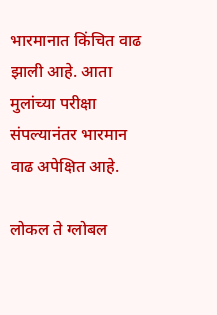भारमानात किंचित वाढ झाली आहे. आता मुलांच्या परीक्षा संपल्यानंतर भारमान वाढ अपेक्षित आहे.

लोकल ते ग्लोबल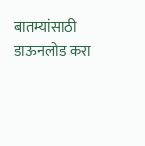बातम्यांसाठी डाऊनलोड करा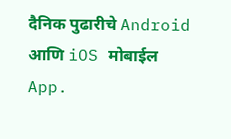दैनिक पुढारीचे Android आणि iOS मोबाईल App.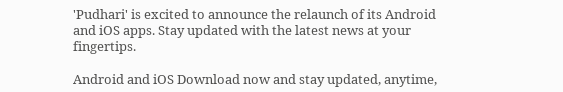'Pudhari' is excited to announce the relaunch of its Android and iOS apps. Stay updated with the latest news at your fingertips.

Android and iOS Download now and stay updated, anytime,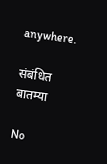anywhere.

संबंधित बातम्या

No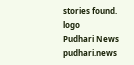stories found.
logo
Pudhari News
pudhari.news